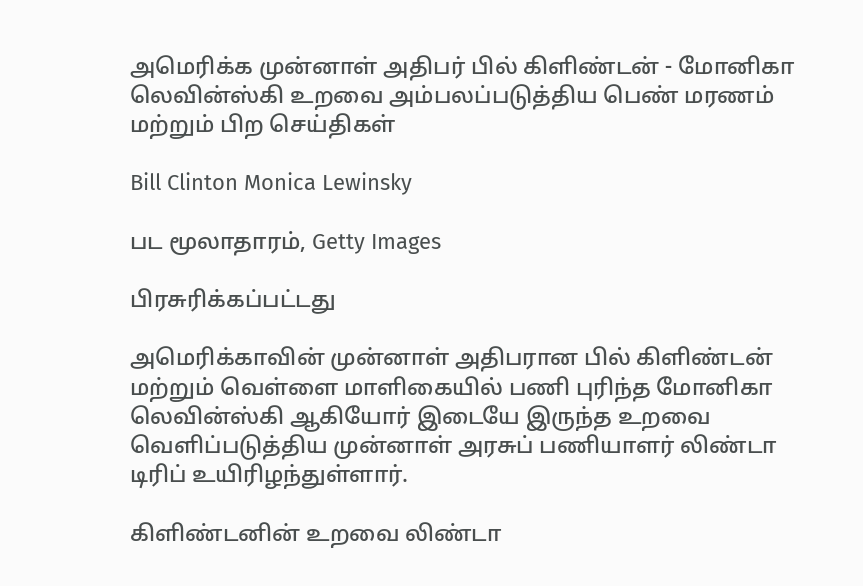அமெரிக்க முன்னாள் அதிபர் பில் கிளிண்டன் - மோனிகா லெவின்ஸ்கி உறவை அம்பலப்படுத்திய பெண் மரணம் மற்றும் பிற செய்திகள்

Bill Clinton Monica Lewinsky

பட மூலாதாரம், Getty Images

பிரசுரிக்கப்பட்டது

அமெரிக்காவின் முன்னாள் அதிபரான பில் கிளிண்டன் மற்றும் வெள்ளை மாளிகையில் பணி புரிந்த மோனிகா லெவின்ஸ்கி ஆகியோர் இடையே இருந்த உறவை வெளிப்படுத்திய முன்னாள் அரசுப் பணியாளர் லிண்டா டிரிப் உயிரிழந்துள்ளார்.

கிளிண்டனின் உறவை லிண்டா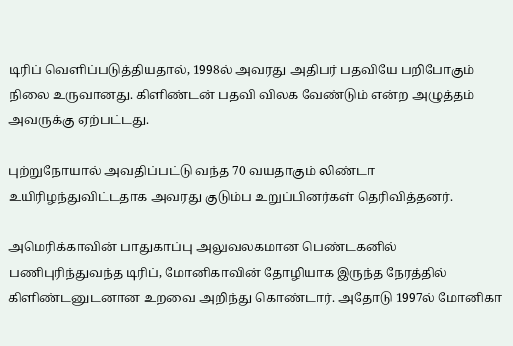டிரிப் வெளிப்படுத்தியதால், 1998ல் அவரது அதிபர் பதவியே பறிபோகும் நிலை உருவானது. கிளிண்டன் பதவி விலக வேண்டும் என்ற அழுத்தம் அவருக்கு ஏற்பட்டது.

புற்றுநோயால் அவதிப்பட்டு வந்த 70 வயதாகும் லிண்டா உயிரிழந்துவிட்டதாக அவரது குடும்ப உறுப்பினர்கள் தெரிவித்தனர்.

அமெரிக்காவின் பாதுகாப்பு அலுவலகமான பெண்டகனில் பணிபுரிந்துவந்த டிரிப், மோனிகாவின் தோழியாக இருந்த நேரத்தில் கிளிண்டனுடனான உறவை அறிந்து கொண்டார். அதோடு 1997ல் மோனிகா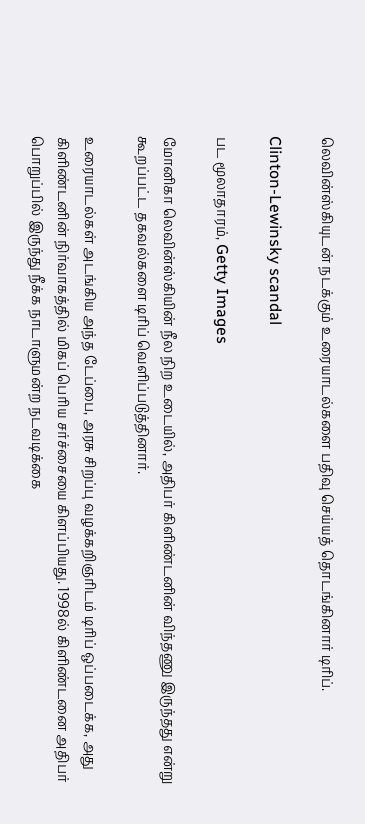லெவின்ஸ்கியுடன் நடக்கும் உரையாடல்களை பதிவு செய்யத் தொடங்கினார் டிரிப்.

Clinton-Lewinsky scandal

பட மூலாதாரம், Getty Images

மோனிகா லெவின்ஸ்கியின் நீல நிற உடையில், அதிபர் கிளிண்டனின் விந்தணு இருந்தது என்று கூறப்பட்ட தகவல்களை டிரிப் வெளிப்படுத்தினார்.

உரையாடல்கள் அடங்கிய அந்த டேப்பை, அரசு சிறப்பு வழக்கறிஞரிடம் டிரிப் ஒப்படைக்க, அது கிளிண்டனின் நிர்வாகத்தில் மிகப் பெரிய சர்ச்சையை கிளப்பியது. 1998ல் கிளிண்டனை அதிபர் பொறுப்பில் இருந்து நீக்க நாடாளுமன்ற நடவடிக்கை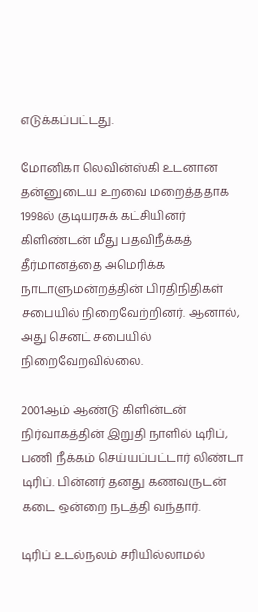எடுக்கப்பட்டது.

மோனிகா லெவின்ஸ்கி உடனான தன்னுடைய உறவை மறைத்ததாக 1998ல் குடியரசுக் கட்சியினர் கிளிண்டன் மீது பதவிநீக்கத் தீர்மானத்தை அமெரிக்க நாடாளுமன்றத்தின் பிரதிநிதிகள் சபையில் நிறைவேற்றினர். ஆனால், அது செனட் சபையில் நிறைவேறவில்லை.

2001ஆம் ஆண்டு கிளின்டன் நிர்வாகத்தின் இறுதி நாளில் டிரிப், பணி நீக்கம் செய்யப்பட்டார் லிண்டா டிரிப். பின்னர் தனது கணவருடன் கடை ஒன்றை நடத்தி வந்தார்.

டிரிப் உடல்நலம் சரியில்லாமல்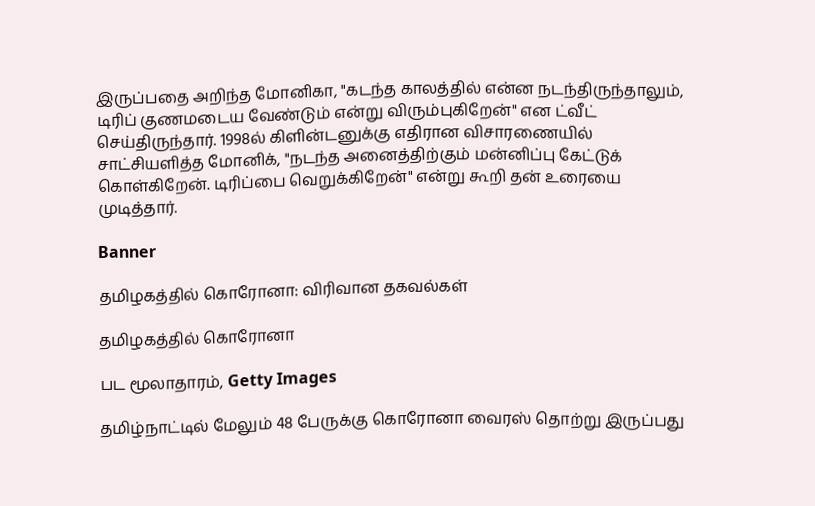இருப்பதை அறிந்த மோனிகா, "கடந்த காலத்தில் என்ன நடந்திருந்தாலும், டிரிப் குணமடைய வேண்டும் என்று விரும்புகிறேன்" என ட்வீட் செய்திருந்தார். 1998ல் கிளின்டனுக்கு எதிரான விசாரணையில் சாட்சியளித்த மோனிக், "நடந்த அனைத்திற்கும் மன்னிப்பு கேட்டுக் கொள்கிறேன். டிரிப்பை வெறுக்கிறேன்" என்று கூறி தன் உரையை முடித்தார்.

Banner

தமிழகத்தில் கொரோனா: விரிவான தகவல்கள்

தமிழகத்தில் கொரோனா

பட மூலாதாரம், Getty Images

தமிழ்நாட்டில் மேலும் 48 பேருக்கு கொரோனா வைரஸ் தொற்று இருப்பது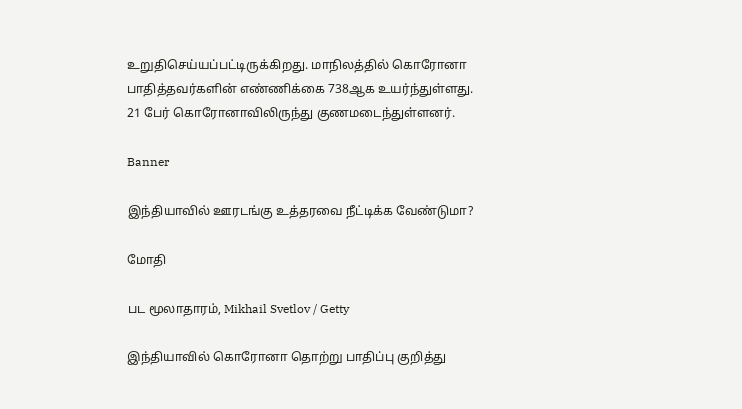உறுதிசெய்யப்பட்டிருக்கிறது. மாநிலத்தில் கொரோனா பாதித்தவர்களின் எண்ணிக்கை 738ஆக உயர்ந்துள்ளது. 21 பேர் கொரோனாவிலிருந்து குணமடைந்துள்ளனர்.

Banner

இந்தியாவில் ஊரடங்கு உத்தரவை நீட்டிக்க வேண்டுமா?

மோதி

பட மூலாதாரம், Mikhail Svetlov / Getty

இந்தியாவில் கொரோனா தொற்று பாதிப்பு குறித்து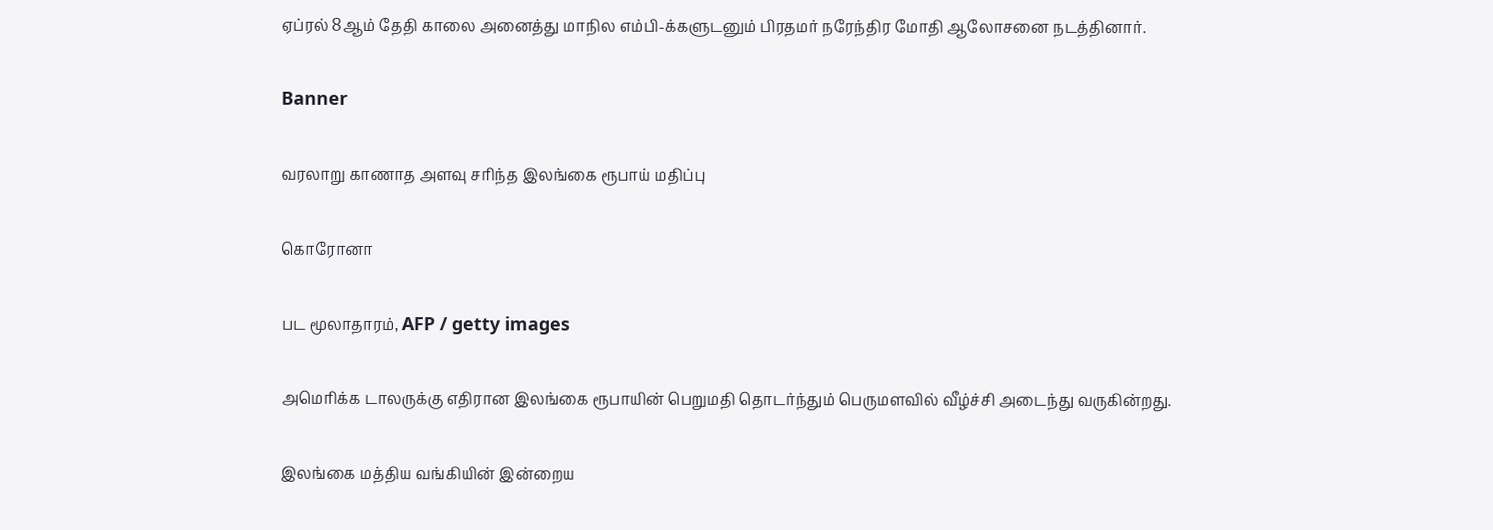ஏப்ரல் 8ஆம் தேதி காலை அனைத்து மாநில எம்பி-க்களுடனும் பிரதமர் நரேந்திர மோதி ஆலோசனை நடத்தினார்.

Banner

வரலாறு காணாத அளவு சரிந்த இலங்கை ரூபாய் மதிப்பு

கொரோனா

பட மூலாதாரம், AFP / getty images

அமெரிக்க டாலருக்கு எதிரான இலங்கை ரூபாயின் பெறுமதி தொடர்ந்தும் பெருமளவில் வீழ்ச்சி அடைந்து வருகின்றது.

இலங்கை மத்திய வங்கியின் இன்றைய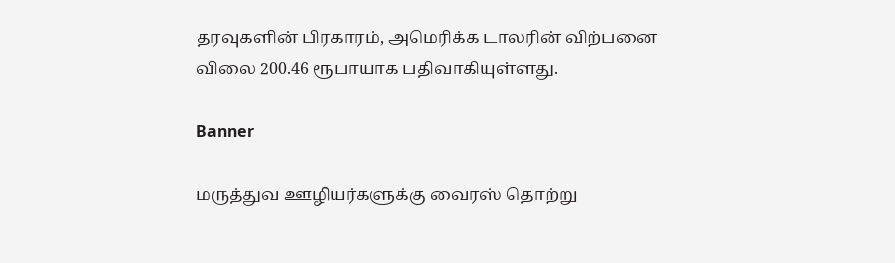தரவுகளின் பிரகாரம், அமெரிக்க டாலரின் விற்பனை விலை 200.46 ரூபாயாக பதிவாகியுள்ளது.

Banner

மருத்துவ ஊழியர்களுக்கு வைரஸ் தொற்று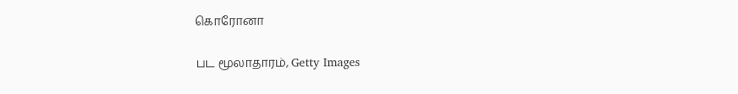கொரோனா

பட மூலாதாரம், Getty Images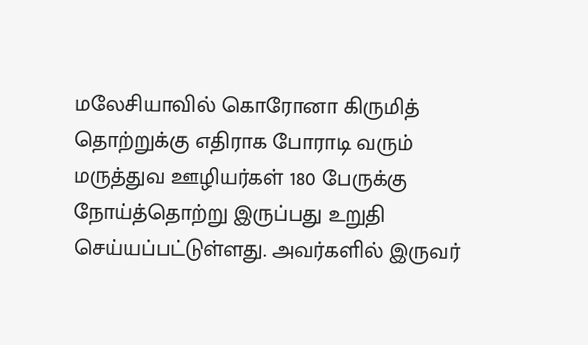மலேசியாவில் கொரோனா கிருமித் தொற்றுக்கு எதிராக போராடி வரும் மருத்துவ ஊழியர்கள் 180 பேருக்கு நோய்த்தொற்று இருப்பது உறுதி செய்யப்பட்டுள்ளது. அவர்களில் இருவர்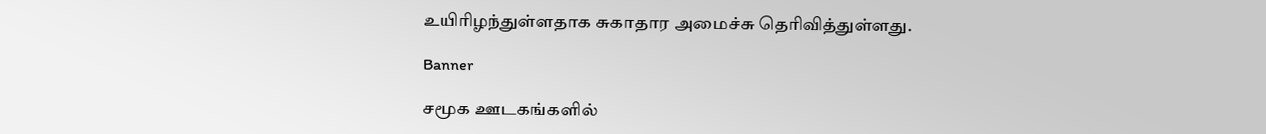உயிரிழந்துள்ளதாக சுகாதார அமைச்சு தெரிவித்துள்ளது.

Banner

சமூக ஊடகங்களில்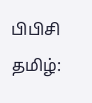பிபிசி தமிழ்: